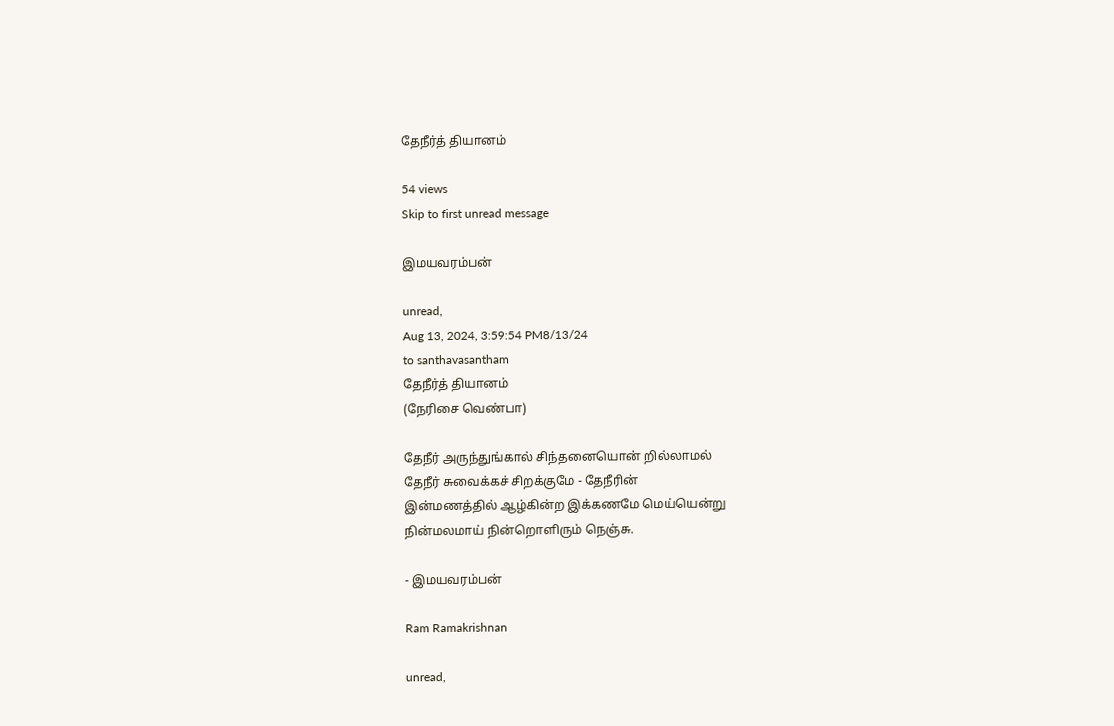தேநீர்த் தியானம்

54 views
Skip to first unread message

இமயவரம்பன்

unread,
Aug 13, 2024, 3:59:54 PM8/13/24
to santhavasantham
தேநீர்த் தியானம்
(நேரிசை வெண்பா)

தேநீர் அருந்துங்கால் சிந்தனையொன் றில்லாமல்
தேநீர் சுவைக்கச் சிறக்குமே - தேநீரின்
இன்மணத்தில் ஆழ்கின்ற இக்கணமே மெய்யென்று
நின்மலமாய் நின்றொளிரும் நெஞ்சு.

- இமயவரம்பன்

Ram Ramakrishnan

unread,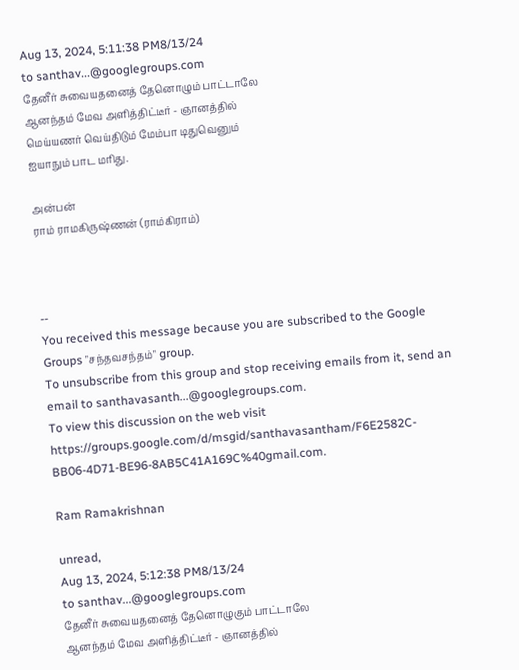Aug 13, 2024, 5:11:38 PM8/13/24
to santhav...@googlegroups.com
தேனீர் சுவையதனைத் தேனொழும் பாட்டாலே
ஆனந்தம் மேவ அளித்திட்டீர் - ஞானத்தில்
மெய்யணர் வெய்திடும் மேம்பா டிதுவெனும்
ஐயாநும் பாட மரிது.

அன்பன்
ராம் ராமகிருஷ்ணன் (ராம்கிராம்)



--
You received this message because you are subscribed to the Google Groups "சந்தவசந்தம்" group.
To unsubscribe from this group and stop receiving emails from it, send an email to santhavasanth...@googlegroups.com.
To view this discussion on the web visit https://groups.google.com/d/msgid/santhavasantham/F6E2582C-BB06-4D71-BE96-8AB5C41A169C%40gmail.com.

Ram Ramakrishnan

unread,
Aug 13, 2024, 5:12:38 PM8/13/24
to santhav...@googlegroups.com
தேனீர் சுவையதனைத் தேனொழுகும் பாட்டாலே
ஆனந்தம் மேவ அளித்திட்டீர் - ஞானத்தில்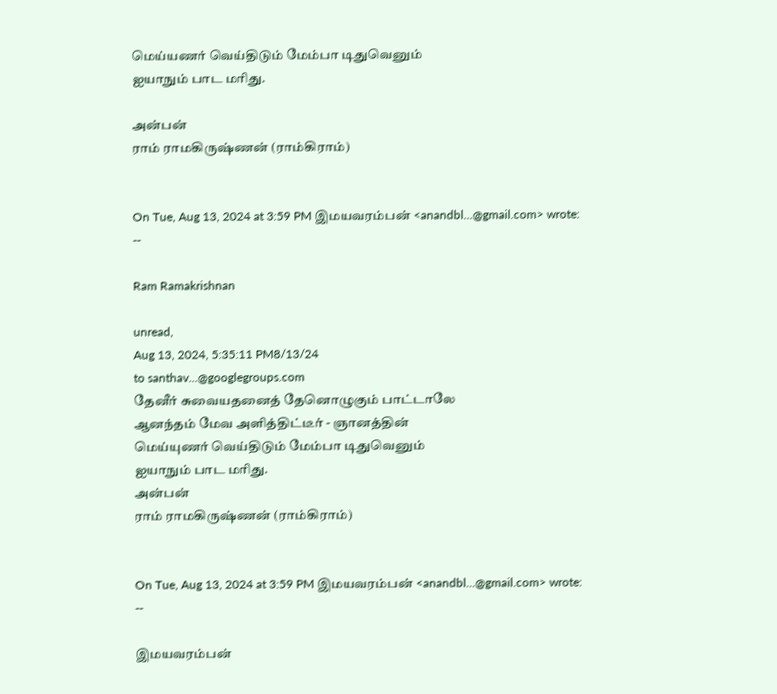மெய்யணர் வெய்திடும் மேம்பா டிதுவெனும்
ஐயாநும் பாட மரிது.

அன்பன்
ராம் ராமகிருஷ்ணன் (ராம்கிராம்)


On Tue, Aug 13, 2024 at 3:59 PM இமயவரம்பன் <anandbl...@gmail.com> wrote:
--

Ram Ramakrishnan

unread,
Aug 13, 2024, 5:35:11 PM8/13/24
to santhav...@googlegroups.com
தேனீர் சுவையதனைத் தேனொழுகும் பாட்டாலே
ஆனந்தம் மேவ அளித்திட்டீர் - ஞானத்தின்
மெய்யுணர் வெய்திடும் மேம்பா டிதுவெனும்
ஐயாநும் பாட மரிது.
அன்பன்
ராம் ராமகிருஷ்ணன் (ராம்கிராம்)


On Tue, Aug 13, 2024 at 3:59 PM இமயவரம்பன் <anandbl...@gmail.com> wrote:
--

இமயவரம்பன்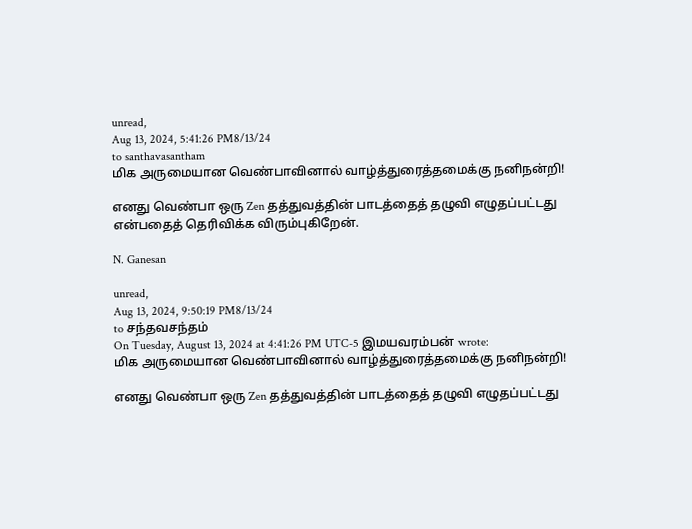unread,
Aug 13, 2024, 5:41:26 PM8/13/24
to santhavasantham
மிக அருமையான வெண்பாவினால் வாழ்த்துரைத்தமைக்கு நனிநன்றி!

எனது வெண்பா ஒரு Zen தத்துவத்தின் பாடத்தைத் தழுவி எழுதப்பட்டது என்பதைத் தெரிவிக்க விரும்புகிறேன்.

N. Ganesan

unread,
Aug 13, 2024, 9:50:19 PM8/13/24
to சந்தவசந்தம்
On Tuesday, August 13, 2024 at 4:41:26 PM UTC-5 இமயவரம்பன் wrote:
மிக அருமையான வெண்பாவினால் வாழ்த்துரைத்தமைக்கு நனிநன்றி!

எனது வெண்பா ஒரு Zen தத்துவத்தின் பாடத்தைத் தழுவி எழுதப்பட்டது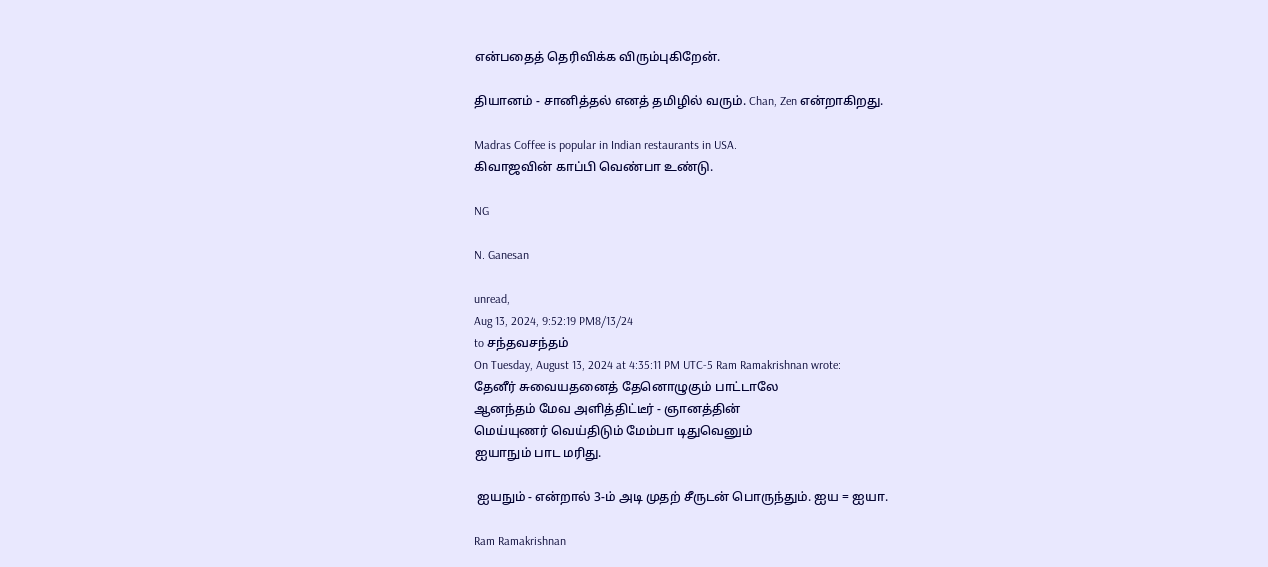என்பதைத் தெரிவிக்க விரும்புகிறேன்.

தியானம் - சானித்தல் எனத் தமிழில் வரும். Chan, Zen என்றாகிறது.

Madras Coffee is popular in Indian restaurants in USA.
கிவாஜவின் காப்பி வெண்பா உண்டு.

NG

N. Ganesan

unread,
Aug 13, 2024, 9:52:19 PM8/13/24
to சந்தவசந்தம்
On Tuesday, August 13, 2024 at 4:35:11 PM UTC-5 Ram Ramakrishnan wrote:
தேனீர் சுவையதனைத் தேனொழுகும் பாட்டாலே
ஆனந்தம் மேவ அளித்திட்டீர் - ஞானத்தின்
மெய்யுணர் வெய்திடும் மேம்பா டிதுவெனும்
ஐயாநும் பாட மரிது.

 ஐயநும் - என்றால் 3-ம் அடி முதற் சீருடன் பொருந்தும். ஐய = ஐயா.

Ram Ramakrishnan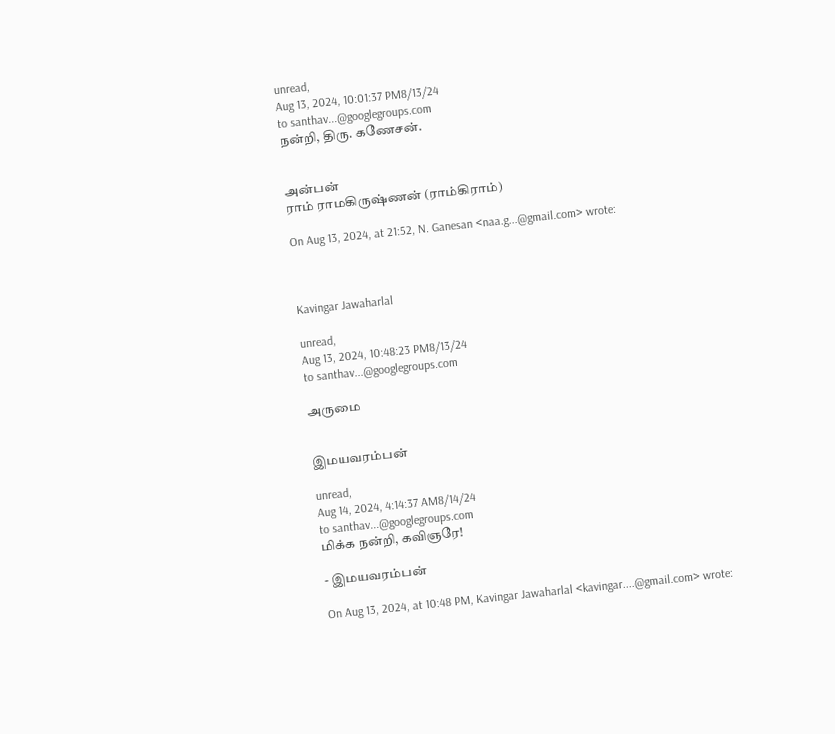unread,
Aug 13, 2024, 10:01:37 PM8/13/24
to santhav...@googlegroups.com
நன்றி, திரு. கணேசன்.


அன்பன்
ராம் ராமகிருஷ்ணன் (ராம்கிராம்)

On Aug 13, 2024, at 21:52, N. Ganesan <naa.g...@gmail.com> wrote:



Kavingar Jawaharlal

unread,
Aug 13, 2024, 10:48:23 PM8/13/24
to santhav...@googlegroups.com

அருமை


இமயவரம்பன்

unread,
Aug 14, 2024, 4:14:37 AM8/14/24
to santhav...@googlegroups.com
மிக்க நன்றி, கவிஞரே!

- இமயவரம்பன்

On Aug 13, 2024, at 10:48 PM, Kavingar Jawaharlal <kavingar....@gmail.com> wrote: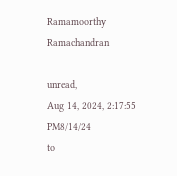Ramamoorthy Ramachandran

unread,
Aug 14, 2024, 2:17:55 PM8/14/24
to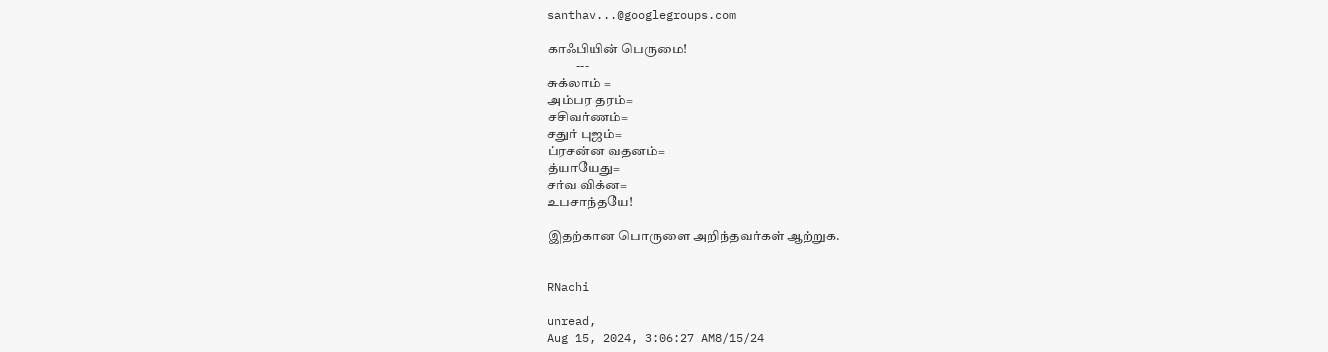santhav...@googlegroups.com

காஃபியின் பெருமை!
           ---
சுக்லாம் =
அம்பர தரம்=
சசிவர்ணம்=
சதுர் புஜம்=
ப்ரசன்ன வதனம்=
த்யாயேது=
சர்வ விக்ன=
உபசாந்தயே!

இதற்கான பொருளை அறிந்தவர்கள் ஆற்றுக.


RNachi

unread,
Aug 15, 2024, 3:06:27 AM8/15/24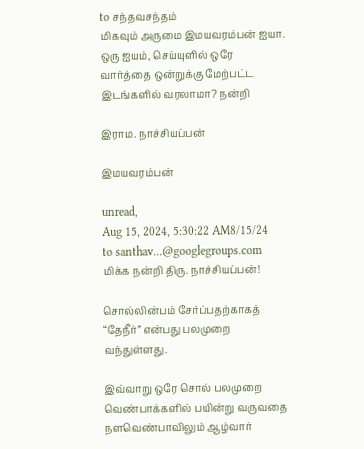to சந்தவசந்தம்
மிகவும் அருமை இமயவரம்பன் ஐயா.
ஒரு ஐயம், செய்யுளில் ஒரே வார்த்தை ஒன்றுக்கு மேற்பட்ட இடங்களில் வரலாமா? நன்றி

இராம. நாச்சியப்பன்

இமயவரம்பன்

unread,
Aug 15, 2024, 5:30:22 AM8/15/24
to santhav...@googlegroups.com
மிக்க நன்றி திரு. நாச்சியப்பன்!

சொல்லின்பம் சேர்ப்பதற்காகத் “தேநீர்” என்பது பலமுறை வந்துள்ளது.

இவ்வாறு ஒரே சொல் பலமுறை வெண்பாக்களில் பயின்று வருவதை நளவெண்பாவிலும் ஆழ்வார்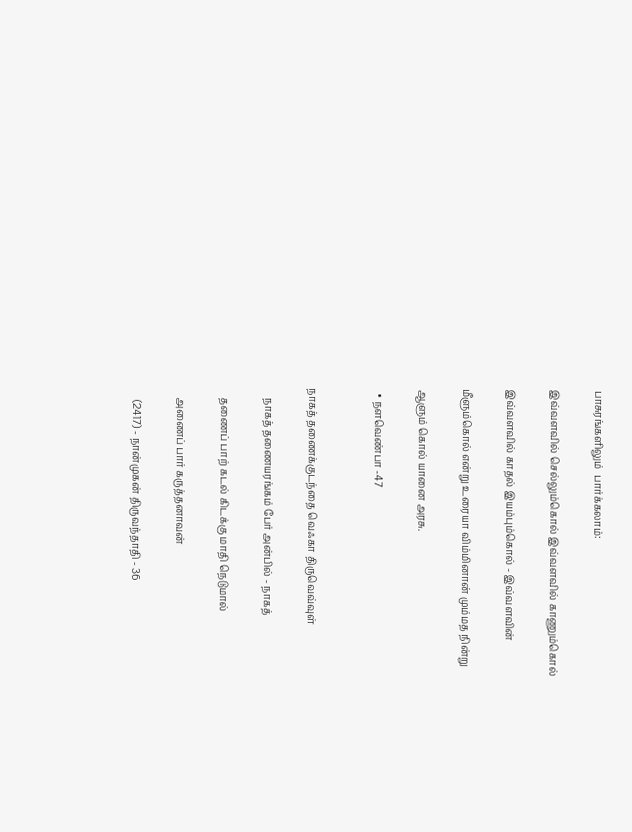பாசுரங்களிலும்  பார்க்கலாம்:

இவ்வளவில் செல்லும்கொல் இவ்வளவில் காணும்கொல்

இவ்வளவில் காதல் இயம்பும்கொல் - இவ்வளவின்

மீளும்கொல் என்று உரையா விம்மினான் மும்மத நின்று

ஆளும் கொல் யானை அரசு.

  • நளவெண்பா -47


நாகத் தணைக்குடந்தை வெஃகா திருவெவ்வுள்

    நாகத் தணையரங்கம் பேர் அன்பில் - நாகத்

    தணைப் பாற் கடல் கிடக்கு மாதி நெடுமால்

    அணைப் பார் கருத்தனாவன்

     (2417) - நான்முகன் திருவந்தாதி - 36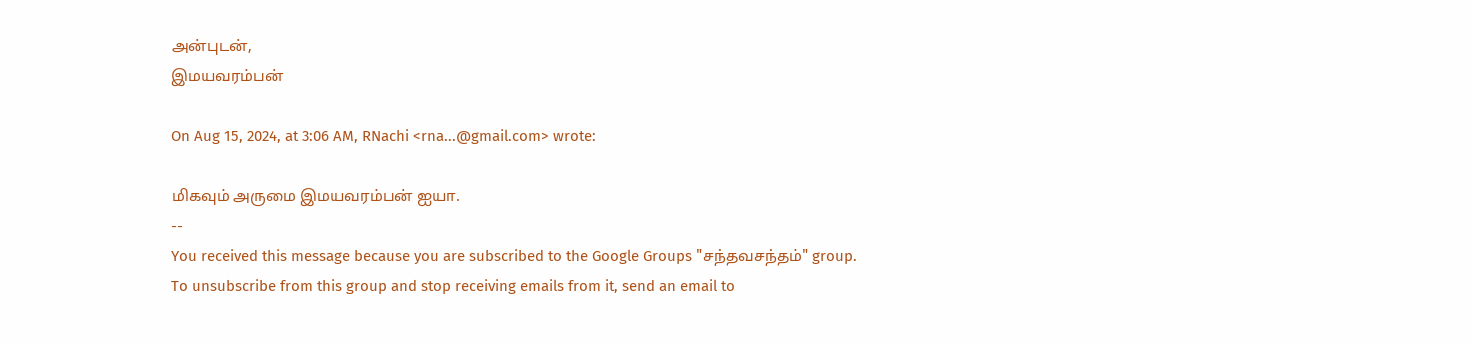அன்புடன்,
இமயவரம்பன்

On Aug 15, 2024, at 3:06 AM, RNachi <rna...@gmail.com> wrote:

மிகவும் அருமை இமயவரம்பன் ஐயா.
--
You received this message because you are subscribed to the Google Groups "சந்தவசந்தம்" group.
To unsubscribe from this group and stop receiving emails from it, send an email to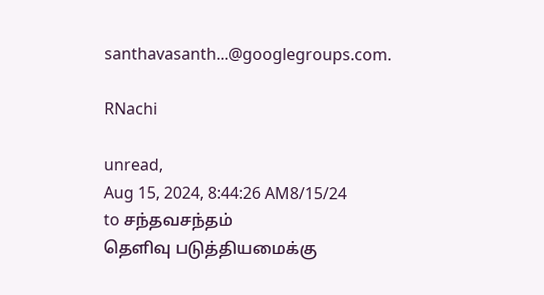santhavasanth...@googlegroups.com.

RNachi

unread,
Aug 15, 2024, 8:44:26 AM8/15/24
to சந்தவசந்தம்
தெளிவு படுத்தியமைக்கு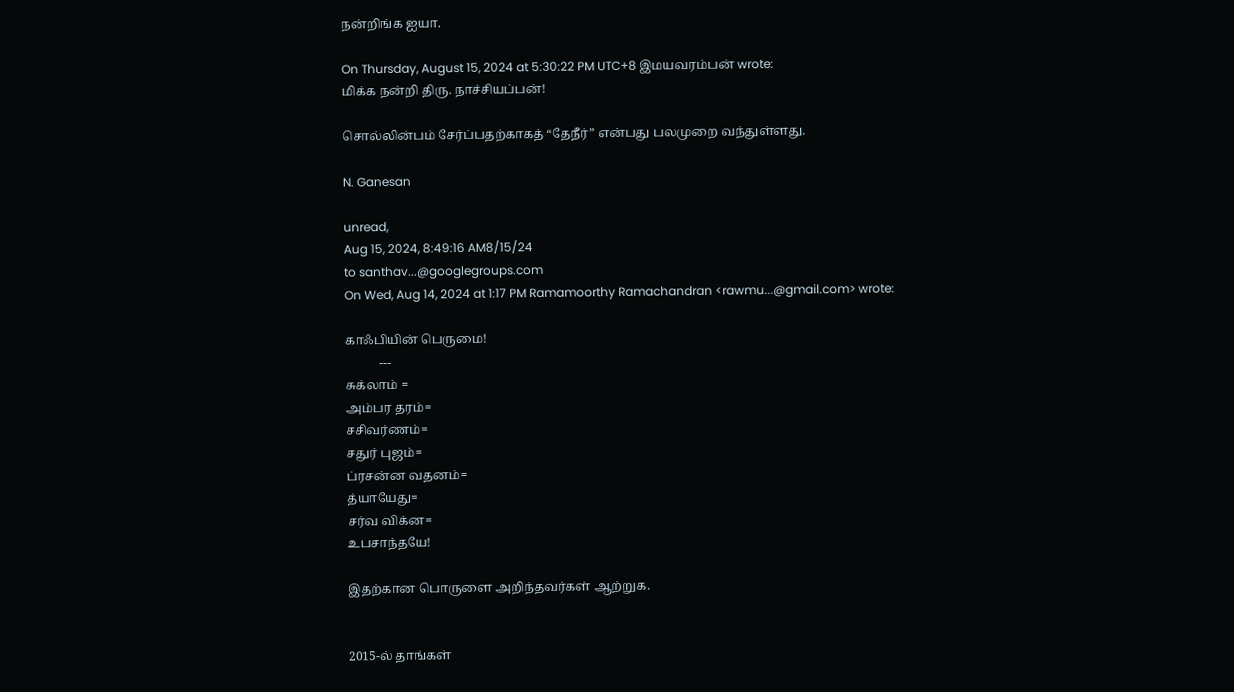நன்றிங்க ஐயா.

On Thursday, August 15, 2024 at 5:30:22 PM UTC+8 இமயவரம்பன் wrote:
மிக்க நன்றி திரு. நாச்சியப்பன்!

சொல்லின்பம் சேர்ப்பதற்காகத் “தேநீர்” என்பது பலமுறை வந்துள்ளது.

N. Ganesan

unread,
Aug 15, 2024, 8:49:16 AM8/15/24
to santhav...@googlegroups.com
On Wed, Aug 14, 2024 at 1:17 PM Ramamoorthy Ramachandran <rawmu...@gmail.com> wrote:

காஃபியின் பெருமை!
           ---
சுக்லாம் =
அம்பர தரம்=
சசிவர்ணம்=
சதுர் புஜம்=
ப்ரசன்ன வதனம்=
த்யாயேது=
சர்வ விக்ன=
உபசாந்தயே!

இதற்கான பொருளை அறிந்தவர்கள் ஆற்றுக.


2015-ல் தாங்கள்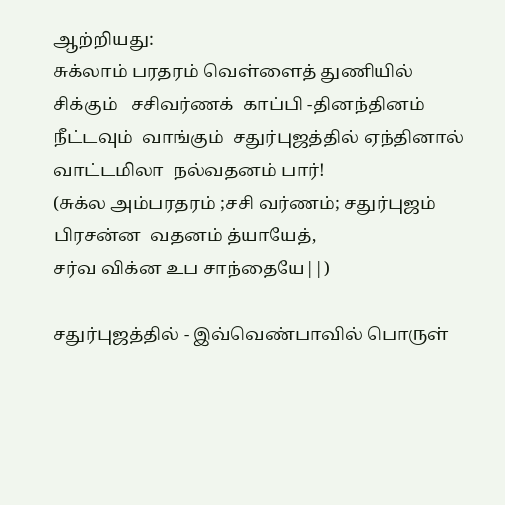ஆற்றியது:
சுக்லாம் பரதரம் வெள்ளைத் துணியில்
சிக்கும்   சசிவர்ணக்  காப்பி -தினந்தினம்
நீட்டவும்  வாங்கும்  சதுர்புஜத்தில் ஏந்தினால்
வாட்டமிலா  நல்வதனம் பார்!
(சுக்ல அம்பரதரம் ;சசி வர்ணம்; சதுர்புஜம்
பிரசன்ன  வதனம் த்யாயேத்,
சர்வ விக்ன உப சாந்தையே||)

சதுர்புஜத்தில் - இவ்வெண்பாவில் பொருள்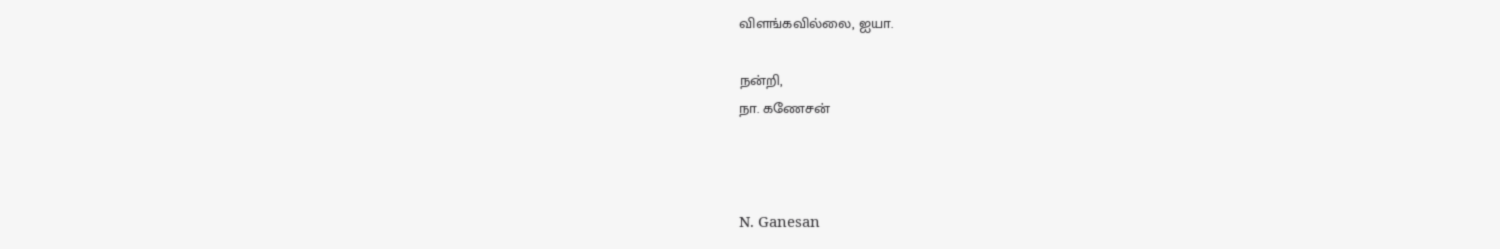விளங்கவில்லை, ஐயா.

நன்றி,
நா. கணேசன்



N. Ganesan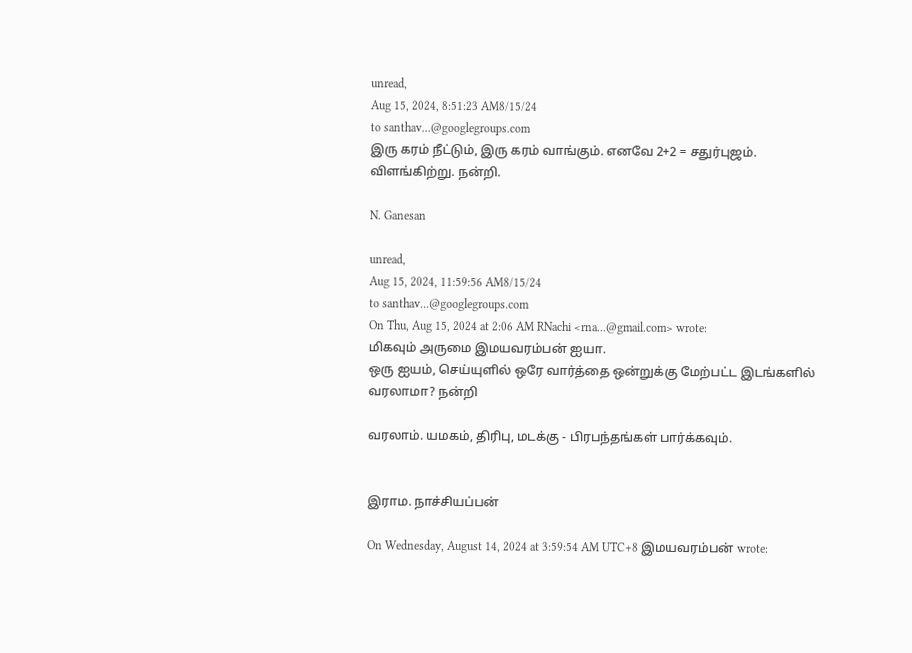unread,
Aug 15, 2024, 8:51:23 AM8/15/24
to santhav...@googlegroups.com
இரு கரம் நீட்டும், இரு கரம் வாங்கும். எனவே 2+2 = சதுர்புஜம்.
விளங்கிற்று. நன்றி.

N. Ganesan

unread,
Aug 15, 2024, 11:59:56 AM8/15/24
to santhav...@googlegroups.com
On Thu, Aug 15, 2024 at 2:06 AM RNachi <rna...@gmail.com> wrote:
மிகவும் அருமை இமயவரம்பன் ஐயா.
ஒரு ஐயம், செய்யுளில் ஒரே வார்த்தை ஒன்றுக்கு மேற்பட்ட இடங்களில் வரலாமா? நன்றி

வரலாம். யமகம், திரிபு, மடக்கு - பிரபந்தங்கள் பார்க்கவும்.


இராம. நாச்சியப்பன்

On Wednesday, August 14, 2024 at 3:59:54 AM UTC+8 இமயவரம்பன் wrote: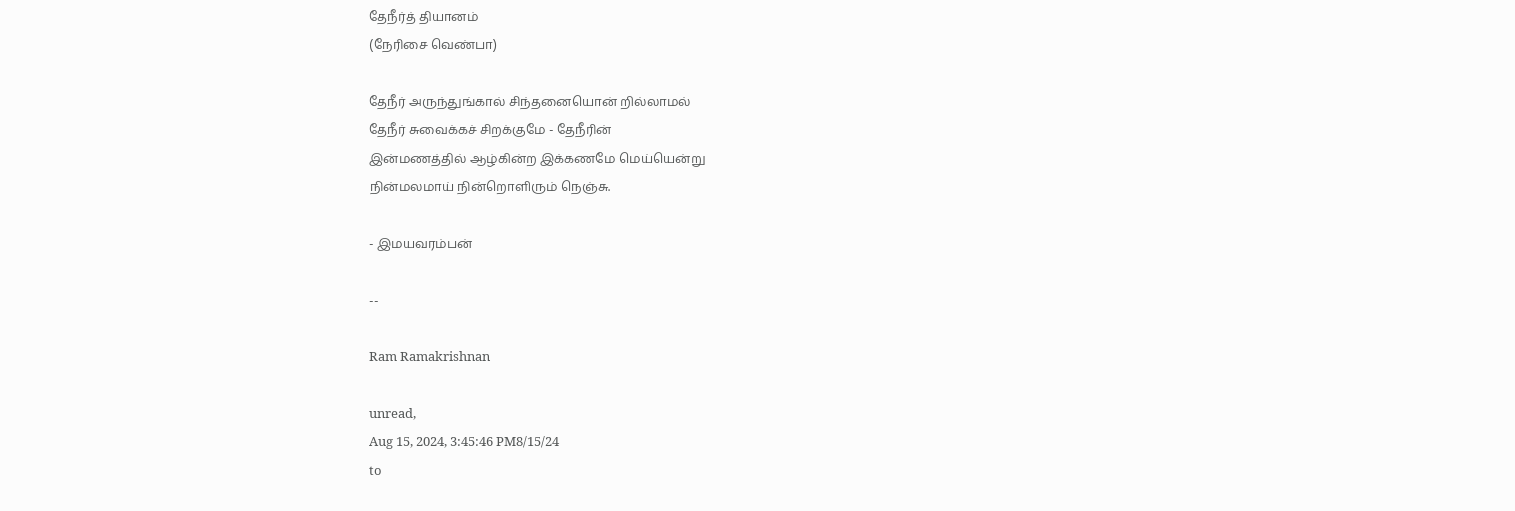தேநீர்த் தியானம்
(நேரிசை வெண்பா)

தேநீர் அருந்துங்கால் சிந்தனையொன் றில்லாமல்
தேநீர் சுவைக்கச் சிறக்குமே - தேநீரின்
இன்மணத்தில் ஆழ்கின்ற இக்கணமே மெய்யென்று
நின்மலமாய் நின்றொளிரும் நெஞ்சு.

- இமயவரம்பன்

--

Ram Ramakrishnan

unread,
Aug 15, 2024, 3:45:46 PM8/15/24
to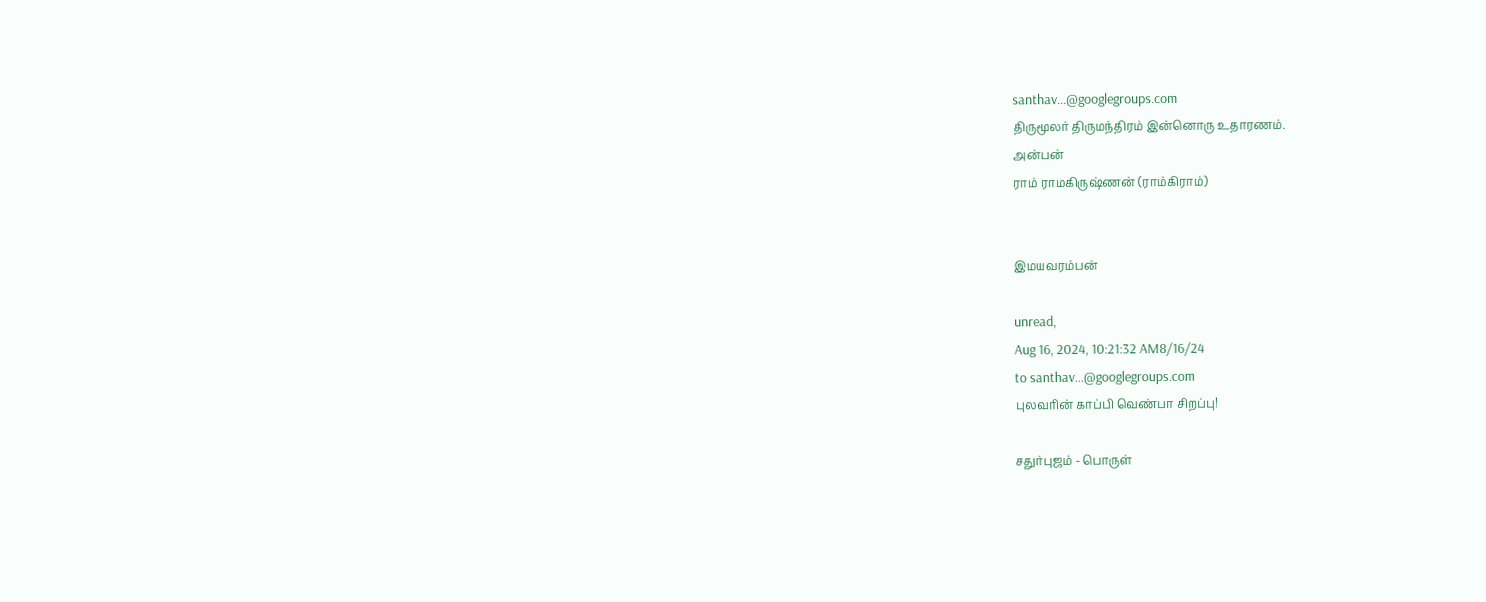santhav...@googlegroups.com
திருமூலர் திருமந்திரம் இன்னொரு உதாரணம்.
அன்பன்
ராம் ராமகிருஷ்ணன் (ராம்கிராம்)


இமயவரம்பன்

unread,
Aug 16, 2024, 10:21:32 AM8/16/24
to santhav...@googlegroups.com
புலவரின் காப்பி வெண்பா சிறப்பு!

சதுர்புஜம் - பொருள்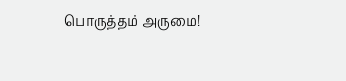பொருத்தம் அருமை!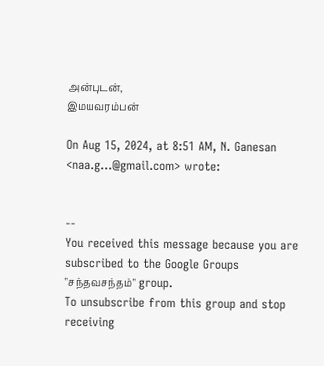அன்புடன்,
இமயவரம்பன்

On Aug 15, 2024, at 8:51 AM, N. Ganesan <naa.g...@gmail.com> wrote:


--
You received this message because you are subscribed to the Google Groups "சந்தவசந்தம்" group.
To unsubscribe from this group and stop receiving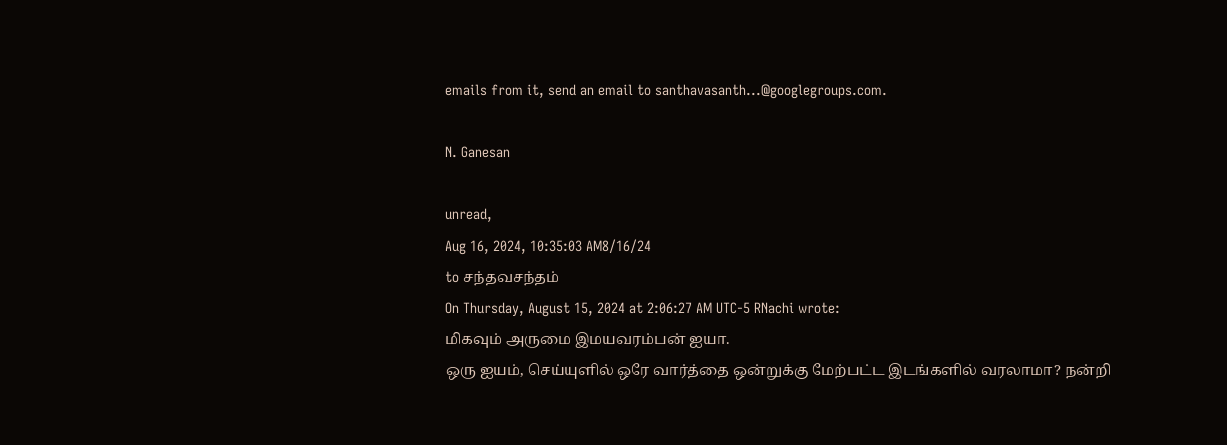emails from it, send an email to santhavasanth...@googlegroups.com.

N. Ganesan

unread,
Aug 16, 2024, 10:35:03 AM8/16/24
to சந்தவசந்தம்
On Thursday, August 15, 2024 at 2:06:27 AM UTC-5 RNachi wrote:
மிகவும் அருமை இமயவரம்பன் ஐயா.
ஒரு ஐயம், செய்யுளில் ஒரே வார்த்தை ஒன்றுக்கு மேற்பட்ட இடங்களில் வரலாமா? நன்றி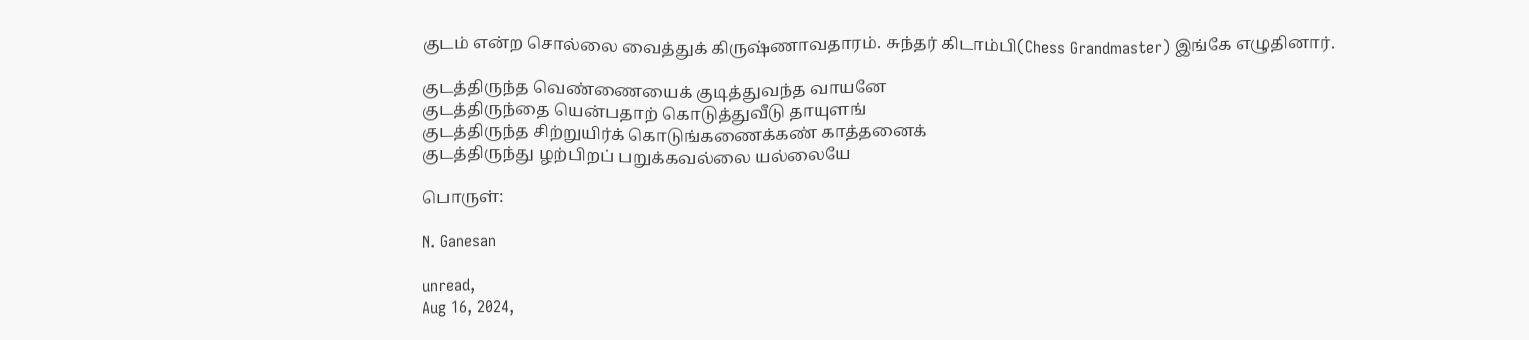குடம் என்ற சொல்லை வைத்துக் கிருஷ்ணாவதாரம். சுந்தர் கிடாம்பி(Chess Grandmaster) இங்கே எழுதினார்.

குடத்திருந்த வெண்ணையைக் குடித்துவந்த வாயனே
குடத்திருந்தை யென்பதாற் கொடுத்துவீடு தாயுளங்
குடத்திருந்த சிற்றுயிர்க் கொடுங்கணைக்கண் காத்தனைக்
குடத்திருந்து ழற்பிறப் பறுக்கவல்லை யல்லையே

பொருள்:

N. Ganesan

unread,
Aug 16, 2024,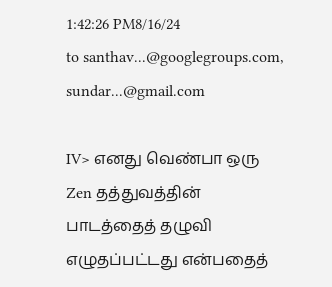1:42:26 PM8/16/24
to santhav...@googlegroups.com, sundar...@gmail.com

IV> எனது வெண்பா ஒரு Zen தத்துவத்தின் பாடத்தைத் தழுவி எழுதப்பட்டது என்பதைத்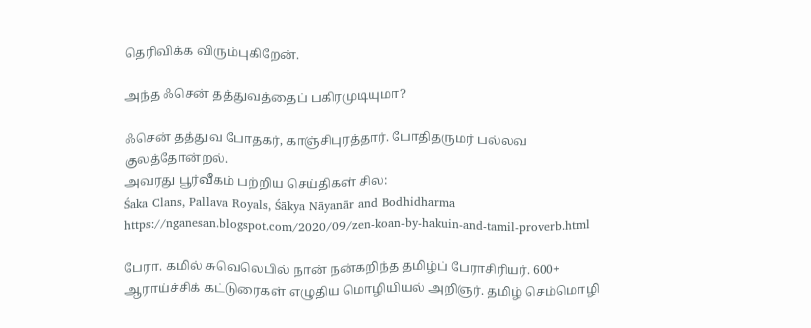தெரிவிக்க விரும்புகிறேன்.

அந்த ஃசென் தத்துவத்தைப் பகிரமுடியுமா?

ஃசென் தத்துவ போதகர், காஞ்சிபுரத்தார். போதிதருமர் பல்லவ குலத்தோன்றல்.
அவரது பூர்வீகம் பற்றிய செய்திகள் சில:
Śaka Clans, Pallava Royals, Śākya Nāyanār and Bodhidharma
https://nganesan.blogspot.com/2020/09/zen-koan-by-hakuin-and-tamil-proverb.html

பேரா. கமில் சுவெலெபில் நான் நன்கறிந்த தமிழ்ப் பேராசிரியர். 600+ ஆராய்ச்சிக் கட்டுரைகள் எழுதிய மொழியியல் அறிஞர். தமிழ் செம்மொழி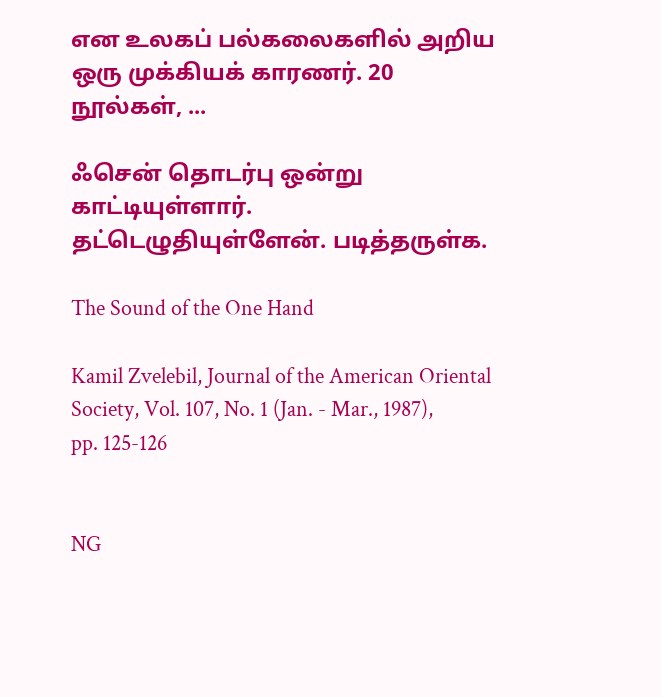என உலகப் பல்கலைகளில் அறிய ஒரு முக்கியக் காரணர். 20 நூல்கள், ...

ஃசென் தொடர்பு ஒன்று காட்டியுள்ளார். தட்டெழுதியுள்ளேன். படித்தருள்க.

The Sound of the One Hand

Kamil Zvelebil, Journal of the American Oriental Society, Vol. 107, No. 1 (Jan. - Mar., 1987), pp. 125-126


NG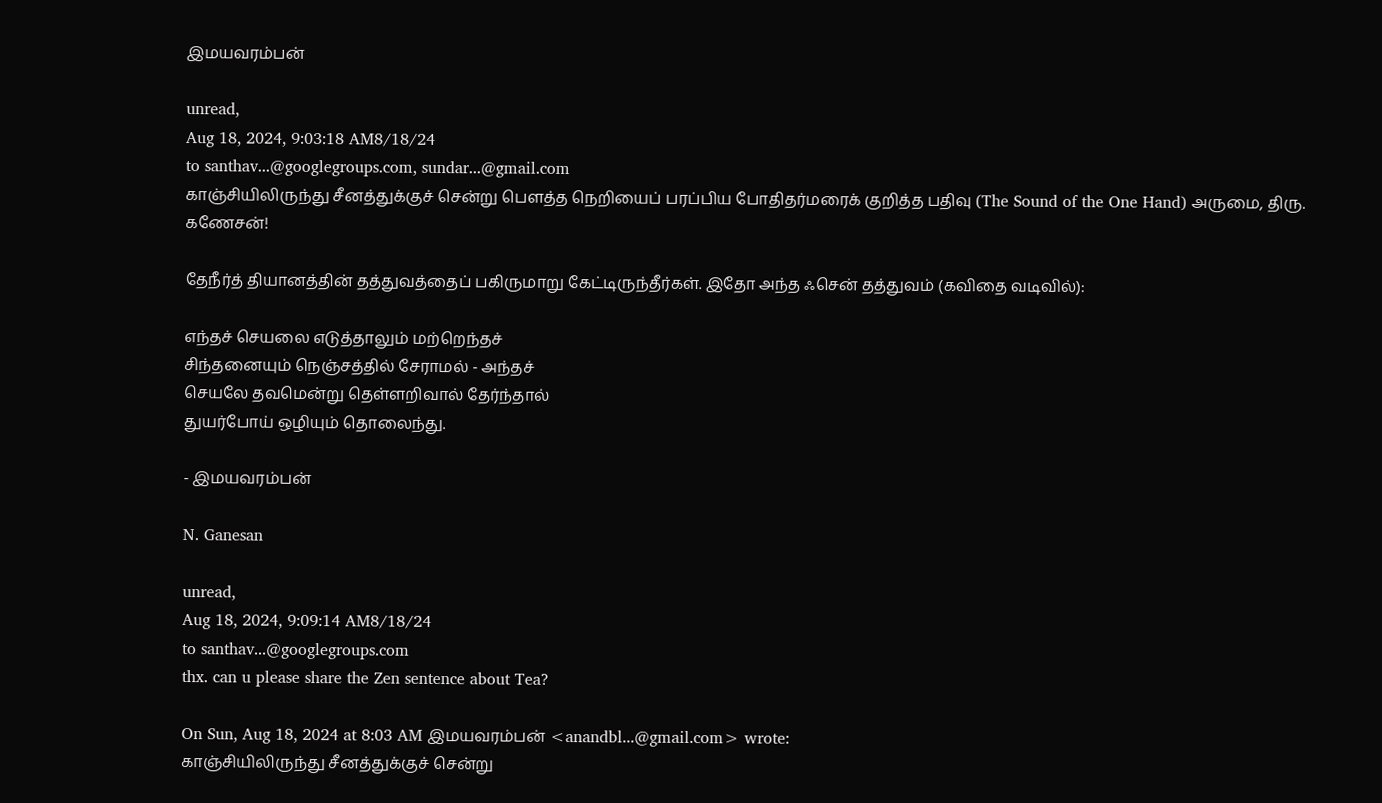இமயவரம்பன்

unread,
Aug 18, 2024, 9:03:18 AM8/18/24
to santhav...@googlegroups.com, sundar...@gmail.com
காஞ்சியிலிருந்து சீனத்துக்குச் சென்று பெளத்த நெறியைப் பரப்பிய போதிதர்மரைக் குறித்த பதிவு (The Sound of the One Hand) அருமை, திரு. கணேசன்!

தேநீர்த் தியானத்தின் தத்துவத்தைப் பகிருமாறு கேட்டிருந்தீர்கள். இதோ அந்த ஃசென் தத்துவம் (கவிதை வடிவில்):

எந்தச் செயலை எடுத்தாலும் மற்றெந்தச்
சிந்தனையும் நெஞ்சத்தில் சேராமல் - அந்தச்
செயலே தவமென்று தெள்ளறிவால் தேர்ந்தால்
துயர்போய் ஒழியும் தொலைந்து.

- இமயவரம்பன்

N. Ganesan

unread,
Aug 18, 2024, 9:09:14 AM8/18/24
to santhav...@googlegroups.com
thx. can u please share the Zen sentence about Tea?

On Sun, Aug 18, 2024 at 8:03 AM இமயவரம்பன் <anandbl...@gmail.com> wrote:
காஞ்சியிலிருந்து சீனத்துக்குச் சென்று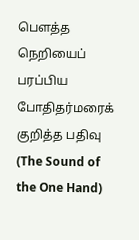பெளத்த நெறியைப் பரப்பிய போதிதர்மரைக் குறித்த பதிவு (The Sound of the One Hand)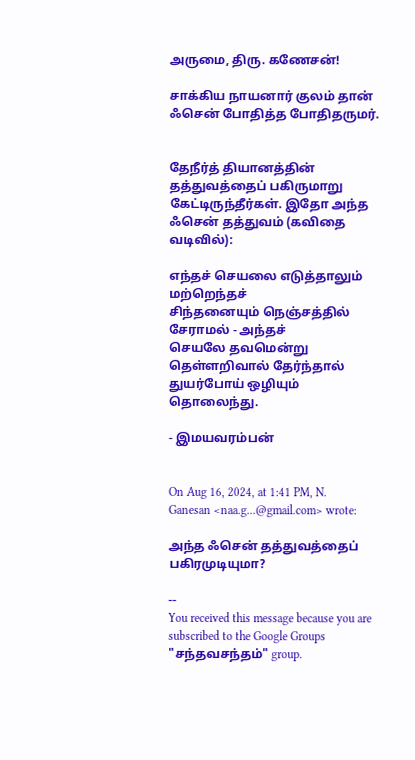அருமை, திரு. கணேசன்!

சாக்கிய நாயனார் குலம் தான் ஃசென் போதித்த போதிதருமர்.


தேநீர்த் தியானத்தின் தத்துவத்தைப் பகிருமாறு கேட்டிருந்தீர்கள். இதோ அந்த ஃசென் தத்துவம் (கவிதை வடிவில்):

எந்தச் செயலை எடுத்தாலும் மற்றெந்தச்
சிந்தனையும் நெஞ்சத்தில் சேராமல் - அந்தச்
செயலே தவமென்று தெள்ளறிவால் தேர்ந்தால்
துயர்போய் ஒழியும் தொலைந்து.

- இமயவரம்பன்


On Aug 16, 2024, at 1:41 PM, N. Ganesan <naa.g...@gmail.com> wrote:

அந்த ஃசென் தத்துவத்தைப் பகிரமுடியுமா?

--
You received this message because you are subscribed to the Google Groups "சந்தவசந்தம்" group.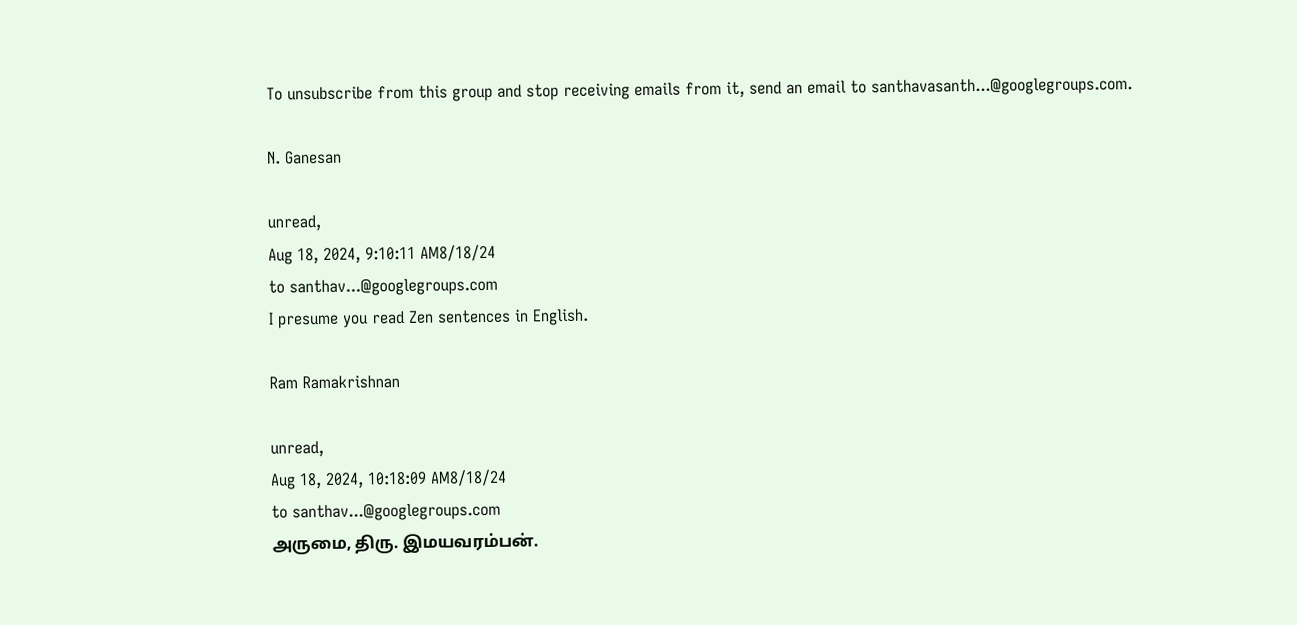To unsubscribe from this group and stop receiving emails from it, send an email to santhavasanth...@googlegroups.com.

N. Ganesan

unread,
Aug 18, 2024, 9:10:11 AM8/18/24
to santhav...@googlegroups.com
I presume you read Zen sentences in English.

Ram Ramakrishnan

unread,
Aug 18, 2024, 10:18:09 AM8/18/24
to santhav...@googlegroups.com
அருமை, திரு. இமயவரம்பன்.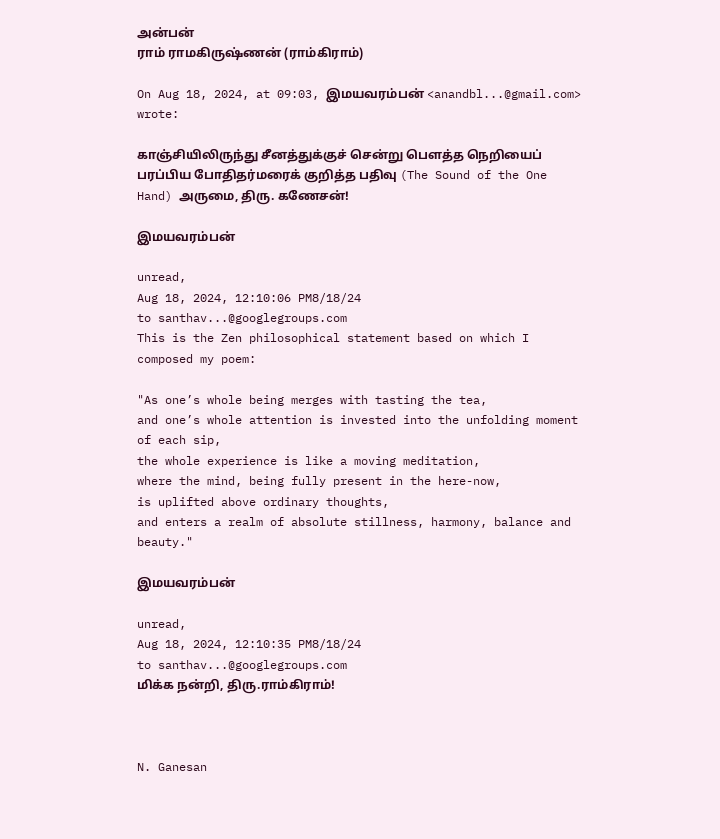அன்பன்
ராம் ராமகிருஷ்ணன் (ராம்கிராம்)

On Aug 18, 2024, at 09:03, இமயவரம்பன் <anandbl...@gmail.com> wrote:

காஞ்சியிலிருந்து சீனத்துக்குச் சென்று பெளத்த நெறியைப் பரப்பிய போதிதர்மரைக் குறித்த பதிவு (The Sound of the One Hand) அருமை, திரு. கணேசன்!

இமயவரம்பன்

unread,
Aug 18, 2024, 12:10:06 PM8/18/24
to santhav...@googlegroups.com
This is the Zen philosophical statement based on which I composed my poem:

"As one’s whole being merges with tasting the tea,
and one’s whole attention is invested into the unfolding moment of each sip,
the whole experience is like a moving meditation,
where the mind, being fully present in the here-now,
is uplifted above ordinary thoughts,
and enters a realm of absolute stillness, harmony, balance and beauty."

இமயவரம்பன்

unread,
Aug 18, 2024, 12:10:35 PM8/18/24
to santhav...@googlegroups.com
மிக்க நன்றி, திரு.ராம்கிராம்!



N. Ganesan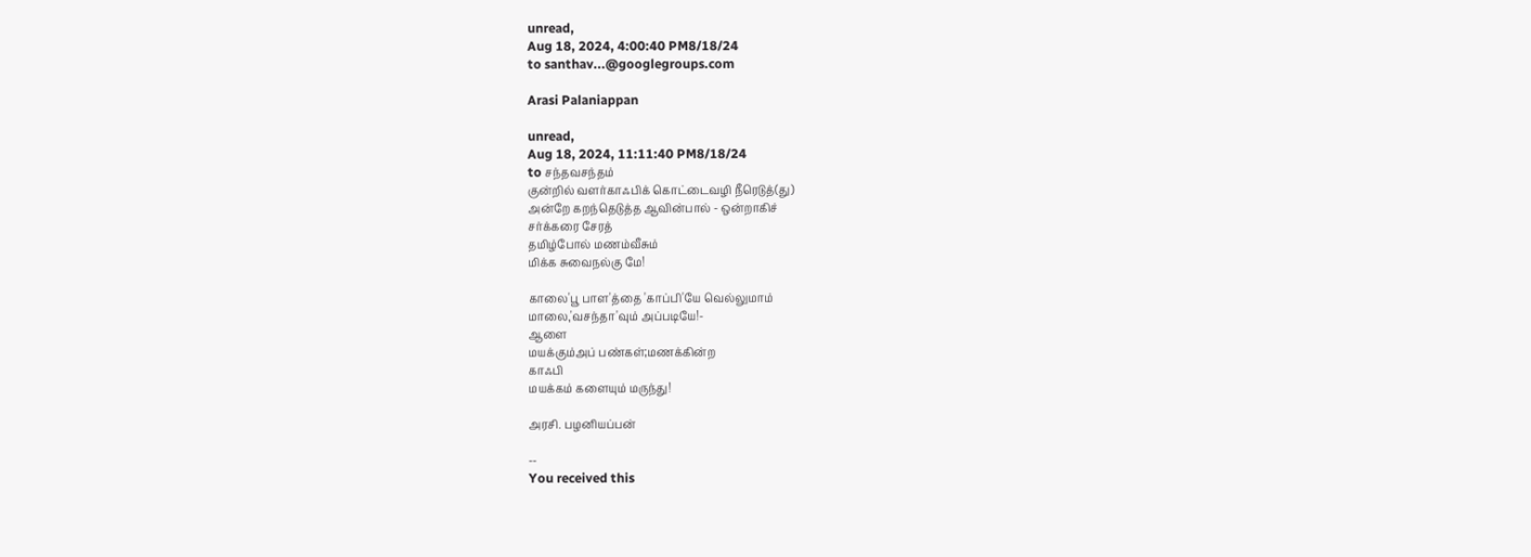unread,
Aug 18, 2024, 4:00:40 PM8/18/24
to santhav...@googlegroups.com

Arasi Palaniappan

unread,
Aug 18, 2024, 11:11:40 PM8/18/24
to சந்தவசந்தம்
குன்றில் வளர்காஃபிக் கொட்டைவழி நீரெடுத்(து)
அன்றே கறந்தெடுத்த ஆவின்பால் - ஒன்றாகிச்
சர்க்கரை சேரத்
தமிழ்போல் மணம்வீசும்
மிக்க சுவைநல்கு மே!

காலை'பூ பாள'த்தை 'காப்பி'யே வெல்லுமாம்
மாலை,'வசந்தா'வும் அப்படியே!-
ஆளை
மயக்கும்அப் பண்கள்;மணக்கின்ற
காஃபி
மயக்கம் களையும் மருந்து!

அரசி. பழனியப்பன்

--
You received this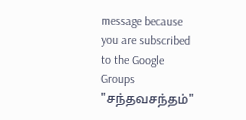message because you are subscribed to the Google Groups "சந்தவசந்தம்"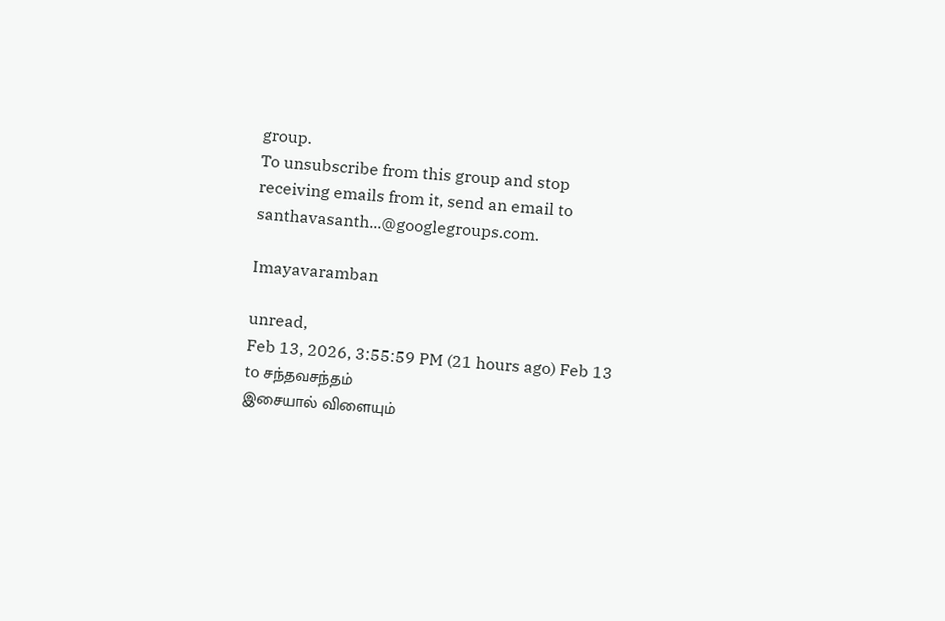group.
To unsubscribe from this group and stop receiving emails from it, send an email to santhavasanth...@googlegroups.com.

Imayavaramban

unread,
Feb 13, 2026, 3:55:59 PM (21 hours ago) Feb 13
to சந்தவசந்தம்
இசையால் விளையும்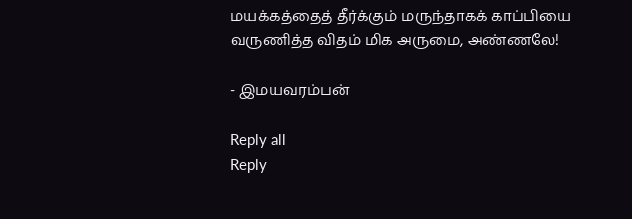மயக்கத்தைத் தீர்க்கும் மருந்தாகக் காப்பியை வருணித்த விதம் மிக அருமை, அண்ணலே!

- இமயவரம்பன்

Reply all
Reply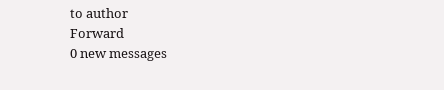to author
Forward
0 new messages